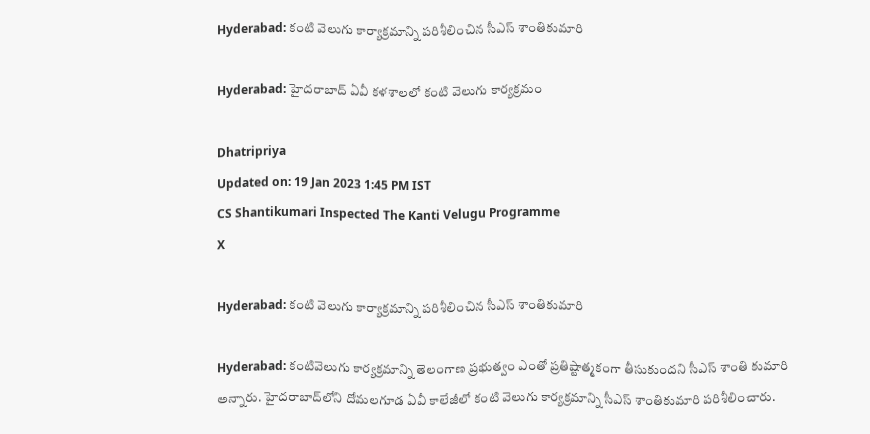Hyderabad: కంటి వెలుగు కార్యాక్రమాన్ని పరిశీలించిన సీఎస్ శాంతికుమారి

Hyderabad: హైదరాబాద్ ఏవీ కళశాలలో కంటి వెలుగు కార్యక్రమం

Dhatripriya
Updated on: 19 Jan 2023 1:45 PM IST
CS Shantikumari Inspected The Kanti Velugu Programme
X

Hyderabad: కంటి వెలుగు కార్యాక్రమాన్ని పరిశీలించిన సీఎస్ శాంతికుమారి

Hyderabad: కంటివెలుగు కార్యక్రమాన్ని తెలంగాణ ప్రభుత్వం ఎంతో ప్రతిష్టాత్మకంగా తీసుకుందని సీఎస్ శాంతి కుమారి అన్నారు. హైదరాబాద్‌లోని దోమలగూడ ఏవీ కాలేజీలో కంటి వెలుగు కార్యక్రమాన్ని సీఎస్ శాంతికుమారి పరిశీలించారు.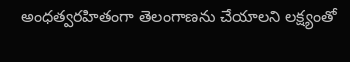అంధత్వరహితంగా తెలంగాణను చేయాలని లక్ష్యంతో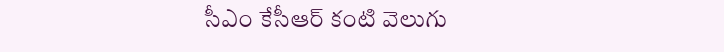సీఎం కేసీఆర్ కంటి వెలుగు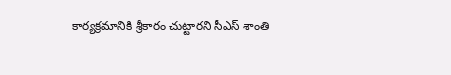కార్యక్రమానికి శ్రీకారం చుట్టారని సీఎస్ శాంతి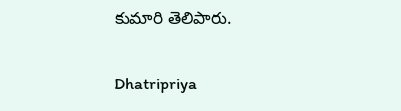కుమారి తెలిపారు.

Dhatripriya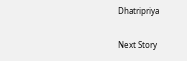Dhatripriya

Next Story